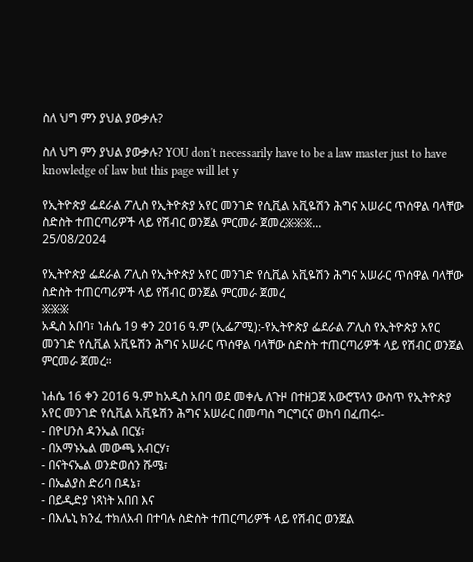ስለ ህግ ምን ያህል ያውቃሉ?

ስለ ህግ ምን ያህል ያውቃሉ? YOU don't necessarily have to be a law master just to have knowledge of law but this page will let y

የኢትዮጵያ ፌደራል ፖሊስ የኢትዮጵያ አየር መንገድ የሲቪል አቪዬሽን ሕግና አሠራር ጥሰዋል ባላቸው ስድስት ተጠርጣሪዎች ላይ የሽብር ወንጀል ምርመራ ጀመረ፠፠፠...
25/08/2024

የኢትዮጵያ ፌደራል ፖሊስ የኢትዮጵያ አየር መንገድ የሲቪል አቪዬሽን ሕግና አሠራር ጥሰዋል ባላቸው ስድስት ተጠርጣሪዎች ላይ የሽብር ወንጀል ምርመራ ጀመረ
፠፠፠
አዲስ አበባ፣ ነሐሴ 19 ቀን 2016 ዓ.ም (ኢፌፖሚ):-የኢትዮጵያ ፌደራል ፖሊስ የኢትዮጵያ አየር መንገድ የሲቪል አቪዬሽን ሕግና አሠራር ጥሰዋል ባላቸው ስድስት ተጠርጣሪዎች ላይ የሽብር ወንጀል ምርመራ ጀመረ።

ነሐሴ 16 ቀን 2016 ዓ.ም ከአዲስ አበባ ወደ መቀሌ ለጉዞ በተዘጋጀ አውሮፕላን ውስጥ የኢትዮጵያ አየር መንገድ የሲቪል አቪዬሽን ሕግና አሠራር በመጣስ ግርግርና ወከባ በፈጠሩ፡-
- በዮሀንስ ዳንኤል በርሄ፣
- በአማኑኤል መውጫ አብርሃ፣
- በናትናኤል ወንድወሰን ሹሜ፣
- በኤልያስ ድሪባ በዳኔ፣
- በይዲድያ ነጻነት አበበ እና
- በእሌኒ ክንፈ ተክለአብ በተባሉ ስድስት ተጠርጣሪዎች ላይ የሽብር ወንጀል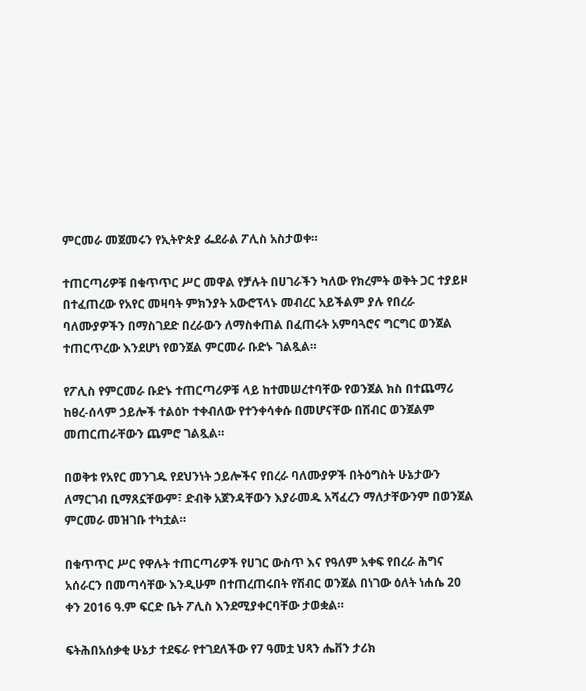ምርመራ መጀመሩን የኢትዮጵያ ፌደራል ፖሊስ አስታወቀ።

ተጠርጣሪዎቹ በቁጥጥር ሥር መዋል የቻሉት በሀገራችን ካለው የክረምት ወቅት ጋር ተያይዞ በተፈጠረው የአየር መዛባት ምክንያት አውሮፕላኑ መብረር አይችልም ያሉ የበረራ ባለሙያዎችን በማስገደድ በረራውን ለማስቀጠል በፈጠሩት አምባጓሮና ግርግር ወንጀል ተጠርጥረው እንደሆነ የወንጀል ምርመራ ቡድኑ ገልጿል።

የፖሊስ የምርመራ ቡድኑ ተጠርጣሪዎቹ ላይ ከተመሠረተባቸው የወንጀል ክስ በተጨማሪ ከፀረ-ሰላም ኃይሎች ተልዕኮ ተቀብለው የተንቀሳቀሱ በመሆናቸው በሽብር ወንጀልም መጠርጠራቸውን ጨምሮ ገልጿል።

በወቅቱ የአየር መንገዱ የደህንነት ኃይሎችና የበረራ ባለሙያዎች በትዕግስት ሁኔታውን ለማርገብ ቢማጸኗቸውም፣ ድብቅ አጀንዳቸውን እያራመዱ አሻፈረን ማለታቸውንም በወንጀል ምርመራ መዝገቡ ተካቷል።

በቁጥጥር ሥር የዋሉት ተጠርጣሪዎች የሀገር ውስጥ እና የዓለም አቀፍ የበረራ ሕግና አሰራርን በመጣሳቸው እንዲሁም በተጠረጠሩበት የሽብር ወንጀል በነገው ዕለት ነሐሴ 20 ቀን 2016 ዓ.ም ፍርድ ቤት ፖሊስ እንደሚያቀርባቸው ታወቋል።

ፍትሕበአሰቃቂ ሁኔታ ተደፍራ የተገደለችው የ7 ዓመቷ ህጻን ሔቨን ታሪክ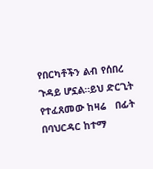የበርካቶችን ልብ የሰበረ ጉዳይ ሆኗል።ይህ ድርጊት የተፈጸመው ከዛሬ   በፊት በባህርዳር ከተማ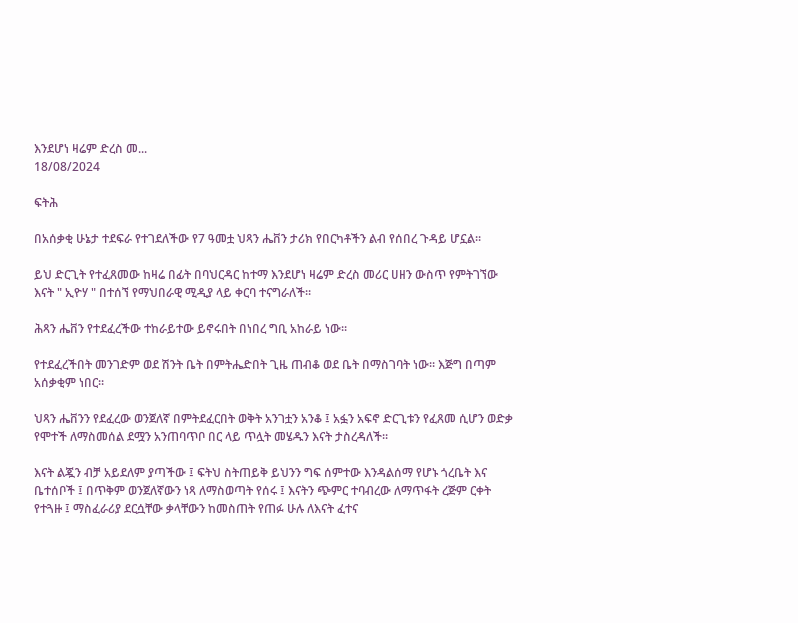እንደሆነ ዛሬም ድረስ መ...
18/08/2024

ፍትሕ

በአሰቃቂ ሁኔታ ተደፍራ የተገደለችው የ7 ዓመቷ ህጻን ሔቨን ታሪክ የበርካቶችን ልብ የሰበረ ጉዳይ ሆኗል።

ይህ ድርጊት የተፈጸመው ከዛሬ በፊት በባህርዳር ከተማ እንደሆነ ዛሬም ድረስ መሪር ሀዘን ውስጥ የምትገኘው እናት " ኢዮሃ " በተሰኘ የማህበራዊ ሚዲያ ላይ ቀርባ ተናግራለች።

ሕጻን ሔቨን የተደፈረችው ተከራይተው ይኖሩበት በነበረ ግቢ አከራይ ነው።

የተደፈረችበት መንገድም ወደ ሽንት ቤት በምትሔድበት ጊዜ ጠብቆ ወደ ቤት በማስገባት ነው። እጅግ በጣም አሰቃቂም ነበር።

ህጻን ሔቨንን የደፈረው ወንጀለኛ በምትደፈርበት ወቅት አንገቷን አንቆ ፤ አፏን አፍኖ ድርጊቱን የፈጸመ ሲሆን ወድቃ የሞተች ለማስመሰል ደሟን አንጠባጥቦ በር ላይ ጥሏት መሄዱን እናት ታስረዳለች።

እናት ልጇን ብቻ አይደለም ያጣችው ፤ ፍትህ ስትጠይቅ ይህንን ግፍ ሰምተው እንዳልሰማ የሆኑ ጎረቤት እና ቤተሰቦች ፤ በጥቅም ወንጀለኛውን ነጻ ለማስወጣት የሰሩ ፤ እናትን ጭምር ተባብረው ለማጥፋት ረጅም ርቀት የተጓዙ ፤ ማስፈራሪያ ደርሷቸው ቃላቸውን ከመስጠት የጠፉ ሁሉ ለእናት ፈተና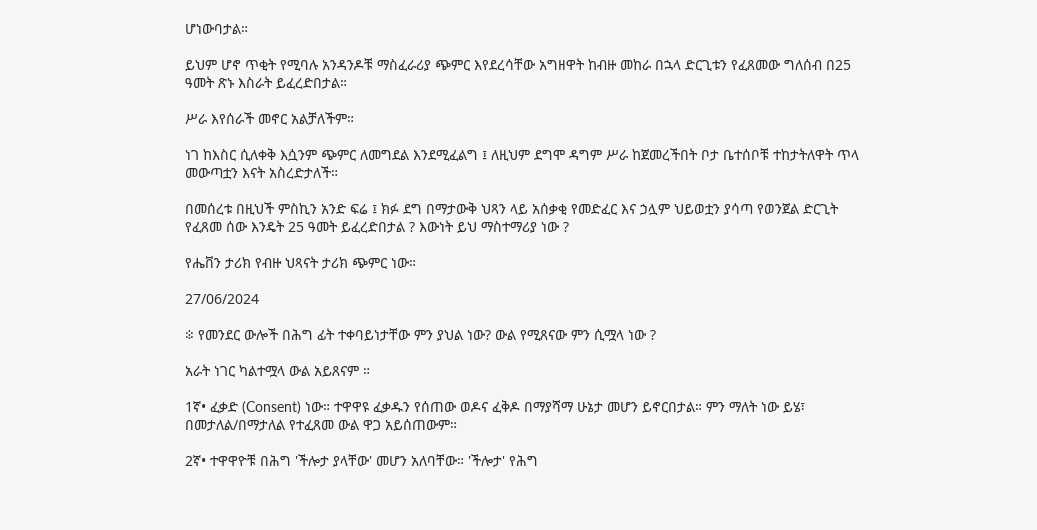ሆነውባታል።

ይህም ሆኖ ጥቂት የሚባሉ አንዳንዶቹ ማስፈራሪያ ጭምር እየደረሳቸው አግዘዋት ከብዙ መከራ በኋላ ድርጊቱን የፈጸመው ግለሰብ በ25 ዓመት ጽኑ እስራት ይፈረድበታል።

ሥራ እየሰራች መኖር አልቻለችም።

ነገ ከእስር ሲለቀቅ እሷንም ጭምር ለመግደል እንደሚፈልግ ፤ ለዚህም ደግሞ ዳግም ሥራ ከጀመረችበት ቦታ ቤተሰቦቹ ተከታትለዋት ጥላ መውጣቷን እናት አስረድታለች።

በመሰረቱ በዚህች ምስኪን አንድ ፍሬ ፤ ክፉ ደግ በማታውቅ ህጻን ላይ አሰቃቂ የመድፈር እና ኃሏም ህይወቷን ያሳጣ የወንጀል ድርጊት የፈጸመ ሰው እንዴት 25 ዓመት ይፈረድበታል ? እውነት ይህ ማስተማሪያ ነው ?

የሔቨን ታሪክ የብዙ ህጻናት ታሪክ ጭምር ነው።

27/06/2024

፨ የመንደር ውሎች በሕግ ፊት ተቀባይነታቸው ምን ያህል ነው? ውል የሚጸናው ምን ሲሟላ ነው ?

አራት ነገር ካልተሟላ ውል አይጸናም ።

1ኛ• ፈቃድ (Consent) ነው። ተዋዋዩ ፈቃዱን የሰጠው ወዶና ፈቅዶ በማያሻማ ሁኔታ መሆን ይኖርበታል። ምን ማለት ነው ይሄ፣ በመታለል/በማታለል የተፈጸመ ውል ዋጋ አይሰጠውም።

2ኛ• ተዋዋዮቹ በሕግ 'ችሎታ ያላቸው' መሆን አለባቸው። 'ችሎታ' የሕግ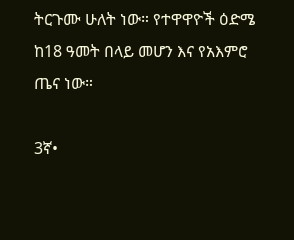ትርጉሙ ሁለት ነው። የተዋዋዮች ዕድሜ ከ18 ዓመት በላይ መሆን እና የአእምሮ ጤና ነው።

3ኛ•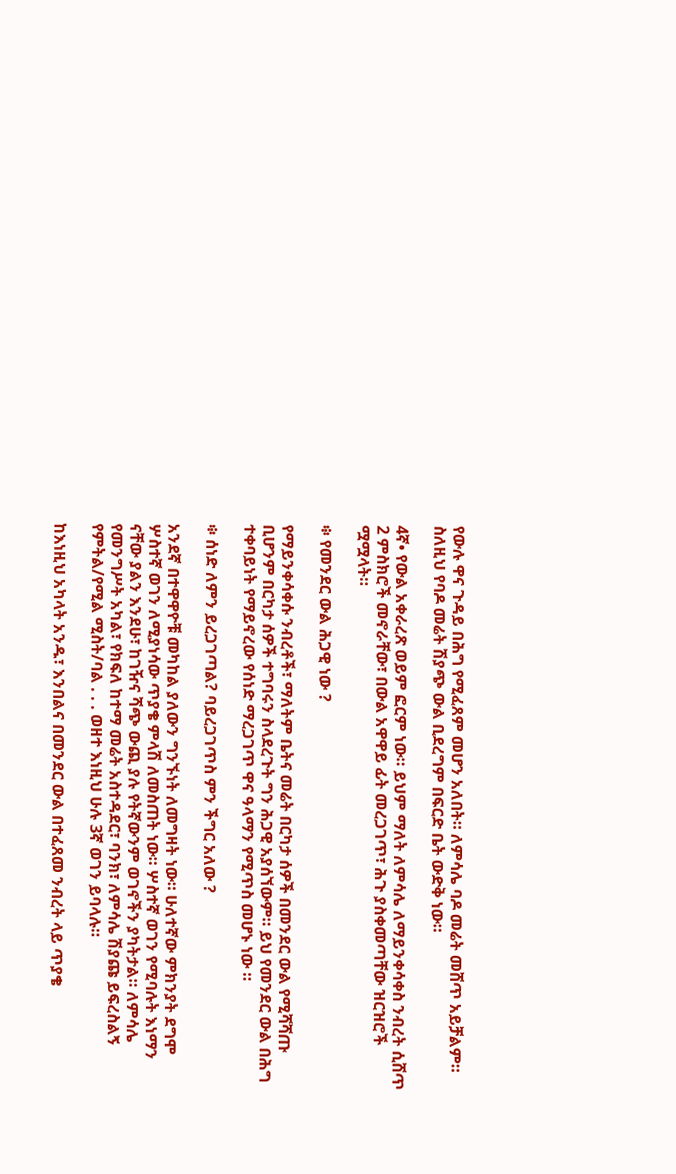የውሉ ዋና ጉዳይ በሕግ የሚፈጸም መሆን አለበት። ለምሳሌ ባዶ መሬት መሸጥ አይቻልም። ስለዚህ የባዶ መሬት ሽያጭ ውል ቢደረግም በፍርድ ቤት ውድቅ ነው።

4ኛ• የውል አቀራረጽ ወይም ፎርም ነው። ይህም ማለት ለምሳሌ ለማይንቀሳቀስ ንብረት ሲሸጥ 2 ምስክሮች መኖራቸው፣ በውል አዋዋይ ፊት መረጋገጥ፣ ሕጉ ያስቀመጣቸው ዝርዝሮች ሟሟላት።

፨ የመንደር ውል ሕጋዊ ነው ?

የማይንቀሳቀሱ ንብረቶች፣ ማለትም ቤትና መሬት በርካታ ሰዎች በመንደር ውል የሚሻሻጡ ቢሆንም በርካታ ሰዎች ተግባሩን ስላደረጉት ግን ሕጋዊ አያሰኘውም። ይህ የመንደር ውል በሕግ ተቀባይነት የማይኖረው የሰነድ ማረጋገጥ ዋና ዓላማን የሚጥስ መሆኑ ነው ።

፨ ሰነድ ለምን ይረጋገጣል? ባይረጋገጥስ ምን ችግር አለው ?

አንደኛ በተዋዋዮቹ መካከል ያለውን ግንኙነት ለመግዛት ነው። ሁለተኛው ምክንያት ደግሞ ሦስተኛ ወገን ለሚያነሳው ጥያቄ ምላሽ ለመስጠት ነው። ሦስተኛ ወገን የሚባሉት እነማን ናቸው ያልን እንደሁ፣ ከገዥና ሻጭ ውጪ ያሉ የትኛውንም ወገኖችን ያካትታል። ለምሳሌ የመንግሥት አካል፣ የክፍለ ከተማ መሬት አስተዳደር፣ ባንክ፣ ለምሳሌ ሽያጩ ይፍረስልኝ የምትል/የሚል ሚስት/ባል . . . ወዘተ እነዚህ ሁሉ 3ኛ ወገን ይባላሉ።

ከእነዚህ አካላት አንዱ፣ እንበልና በመንደር ውል በተፈጸመ ንብረት ላይ ጥያቄ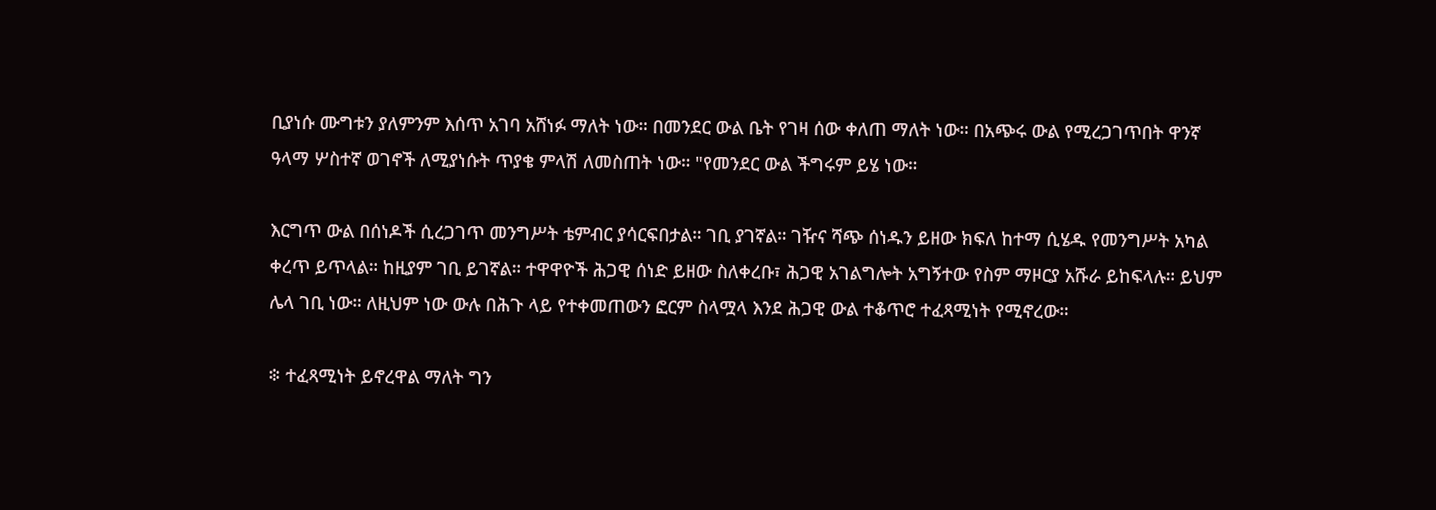ቢያነሱ ሙግቱን ያለምንም እሰጥ አገባ አሸነፉ ማለት ነው። በመንደር ውል ቤት የገዛ ሰው ቀለጠ ማለት ነው። በአጭሩ ውል የሚረጋገጥበት ዋንኛ ዓላማ ሦስተኛ ወገኖች ለሚያነሱት ጥያቄ ምላሽ ለመስጠት ነው። "የመንደር ውል ችግሩም ይሄ ነው።

እርግጥ ውል በሰነዶች ሲረጋገጥ መንግሥት ቴምብር ያሳርፍበታል። ገቢ ያገኛል። ገዥና ሻጭ ሰነዱን ይዘው ክፍለ ከተማ ሲሄዱ የመንግሥት አካል ቀረጥ ይጥላል። ከዚያም ገቢ ይገኛል። ተዋዋዮች ሕጋዊ ሰነድ ይዘው ስለቀረቡ፣ ሕጋዊ አገልግሎት አግኝተው የስም ማዞርያ አሹራ ይከፍላሉ። ይህም ሌላ ገቢ ነው። ለዚህም ነው ውሉ በሕጉ ላይ የተቀመጠውን ፎርም ስላሟላ እንደ ሕጋዊ ውል ተቆጥሮ ተፈጻሚነት የሚኖረው።

፨ ተፈጻሚነት ይኖረዋል ማለት ግን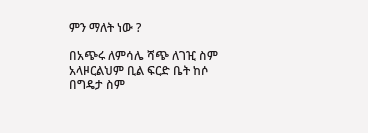ምን ማለት ነው ?

በአጭሩ ለምሳሌ ሻጭ ለገዢ ስም አላዞርልህም ቢል ፍርድ ቤት ከሶ በግዴታ ስም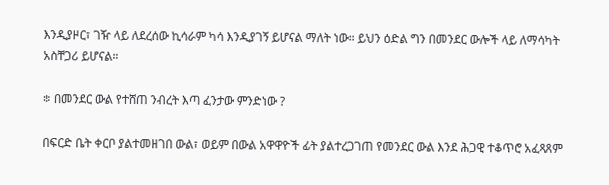እንዲያዞር፣ ገዥ ላይ ለደረሰው ኪሳራም ካሳ እንዲያገኝ ይሆናል ማለት ነው። ይህን ዕድል ግን በመንደር ውሎች ላይ ለማሳካት አስቸጋሪ ይሆናል።

፨ በመንደር ውል የተሸጠ ንብረት እጣ ፈንታው ምንድነው ?

በፍርድ ቤት ቀርቦ ያልተመዘገበ ውል፣ ወይም በውል አዋዋዮች ፊት ያልተረጋገጠ የመንደር ውል እንደ ሕጋዊ ተቆጥሮ አፈጻጸም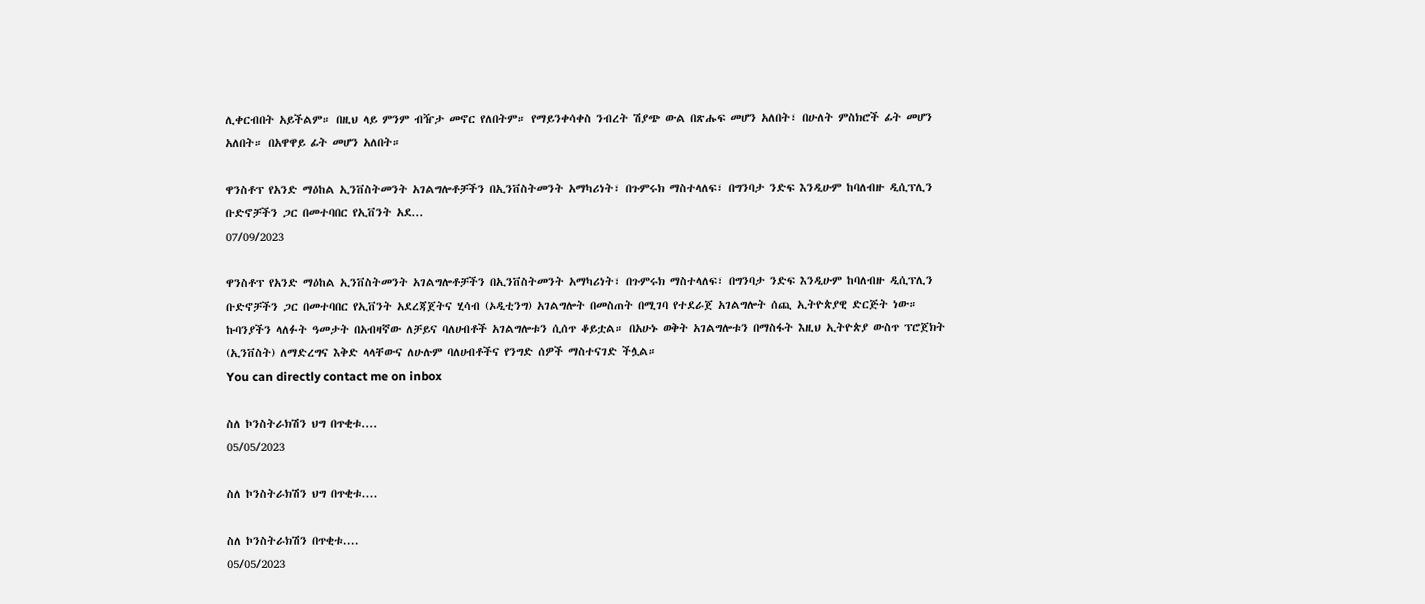ሊቀርብበት አይችልም። በዚህ ላይ ምንም ብዥታ መኖር የለበትም። የማይንቀሳቀስ ንብረት ሽያጭ ውል በጽሑፍ መሆን አለበት፣ በሁለት ምስክሮች ፊት መሆን አለበት። በአዋዋይ ፊት መሆን አለበት።

ዋንስቶፕ የአንድ ማዕከል ኢንቨስትመንት አገልግሎቶቻችን በኢንቨስትመንት አማካሪነት፣ በጉምሩክ ማስተላለፍ፣ በግንባታ ንድፍ እንዲሁም ከባለብዙ ዲሲፕሊን ቡድኖቻችን ጋር በመተባበር የኢቨንት አደ...
07/09/2023

ዋንስቶፕ የአንድ ማዕከል ኢንቨስትመንት አገልግሎቶቻችን በኢንቨስትመንት አማካሪነት፣ በጉምሩክ ማስተላለፍ፣ በግንባታ ንድፍ እንዲሁም ከባለብዙ ዲሲፕሊን ቡድኖቻችን ጋር በመተባበር የኢቨንት አደረጃጀትና ሂሳብ (ኦዲቲንግ) አገልግሎት በመስጠት በሚገባ የተደራጀ አገልግሎት ሰጪ ኢትዮጵያዊ ድርጅት ነው።
ኩባንያችን ላለፉት ዓመታት በአብዛኛው ለቻይና ባለሀብቶች አገልግሎቱን ሲሰጥ ቆይቷል። በአሁኑ ወቅት አገልግሎቱን በማስፋት እዚህ ኢትዮጵያ ውስጥ ፕሮጀክት (ኢንቨስት) ለማድረግና እቅድ ላላቸውና ለሁሉም ባለሀብቶችና የንግድ ሰዎች ማስተናገድ ችሏል።
You can directly contact me on inbox

ስለ ኮንስትራክሽን ህግ በጥቂቱ....
05/05/2023

ስለ ኮንስትራክሽን ህግ በጥቂቱ....

ስለ ኮንስትራክሽን በጥቂቱ....
05/05/2023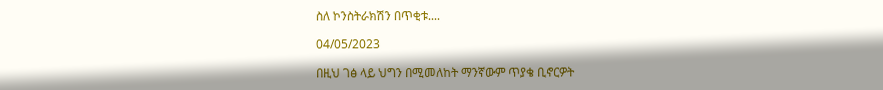ስለ ኮንስትራክሽን በጥቂቱ....

04/05/2023

በዚህ ገፅ ላይ ህግን በሚመለከት ማንኛውም ጥያቄ ቢኖርዎት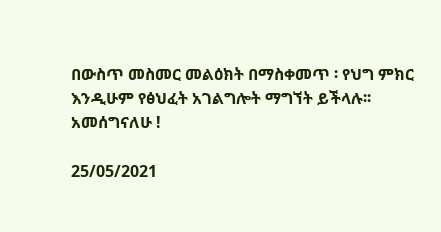በውስጥ መስመር መልዕክት በማስቀመጥ ፡ የህግ ምክር እንዲሁም የፅህፈት አገልግሎት ማግኘት ይችላሉ፡፡
አመሰግናለሁ !

25/05/2021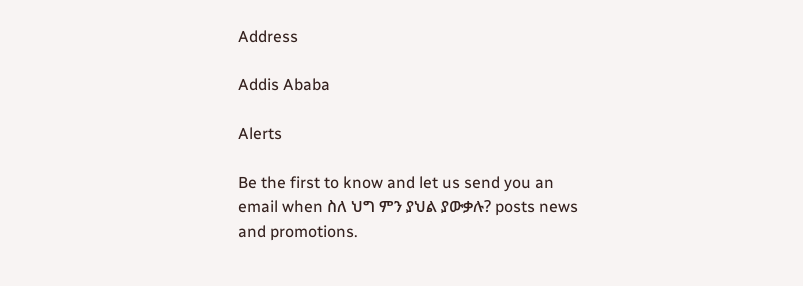Address

Addis Ababa

Alerts

Be the first to know and let us send you an email when ስለ ህግ ምን ያህል ያውቃሉ? posts news and promotions.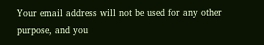Your email address will not be used for any other purpose, and you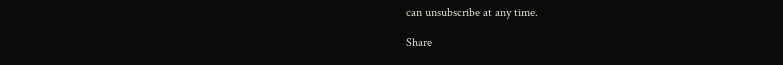can unsubscribe at any time.

Share